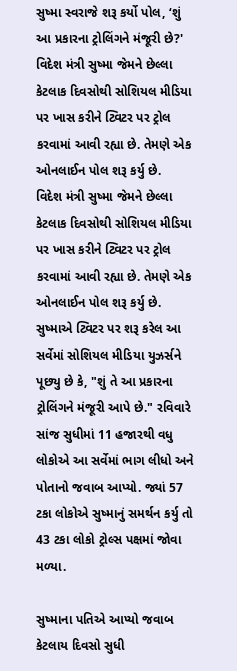સુષ્મા સ્વરાજે શરૂ કર્યો પોલ, ‘શું આ પ્રકારના ટ્રોલિંગને મંજૂરી છે?'
વિદેશ મંત્રી સુષ્મા જેમને છેલ્લા કેટલાક દિવસોથી સોશિયલ મીડિયા પર ખાસ કરીને ટ્વિટર પર ટ્રોલ કરવામાં આવી રહ્યા છે. તેમણે એક ઓનલાઈન પોલ શરૂ કર્યુ છે.
વિદેશ મંત્રી સુષ્મા જેમને છેલ્લા કેટલાક દિવસોથી સોશિયલ મીડિયા પર ખાસ કરીને ટ્વિટર પર ટ્રોલ કરવામાં આવી રહ્યા છે. તેમણે એક ઓનલાઈન પોલ શરૂ કર્યુ છે. સુષ્માએ ટ્વિટર પર શરૂ કરેલ આ સર્વેમાં સોશિયલ મીડિયા યુઝર્સને પૂછ્યુ છે કે, "શું તે આ પ્રકારના ટ્રોલિંગને મંજૂરી આપે છે." રવિવારે સાંજ સુધીમાં 11 હજારથી વધુ લોકોએ આ સર્વેમાં ભાગ લીધો અને પોતાનો જવાબ આપ્યો. જ્યાં 57 ટકા લોકોએ સુષ્માનું સમર્થન કર્યુ તો 43 ટકા લોકો ટ્રોલ્સ પક્ષમાં જોવા મળ્યા.

સુષ્માના પતિએ આપ્યો જવાબ
કેટલાય દિવસો સુધી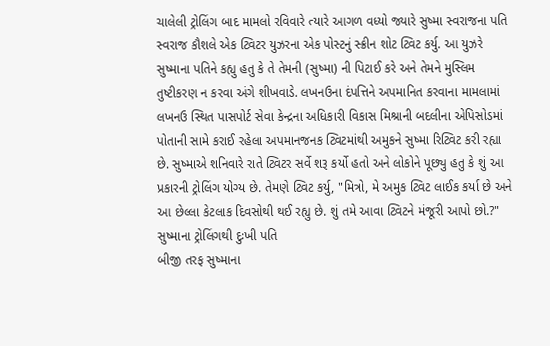ચાલેલી ટ્રોલિંગ બાદ મામલો રવિવારે ત્યારે આગળ વધ્યો જ્યારે સુષ્મા સ્વરાજના પતિ સ્વરાજ કૌશલે એક ટ્વિટર યુઝરના એક પોસ્ટનું સ્ક્રીન શોટ ટ્વિટ કર્યુ. આ યુઝરે સુષ્માના પતિને કહ્યુ હતુ કે તે તેમની (સુષ્મા) ની પિટાઈ કરે અને તેમને મુસ્લિમ તુષ્ટીકરણ ન કરવા અંગે શીખવાડે. લખનઉના દંપત્તિને અપમાનિત કરવાના મામલામાં લખનઉ સ્થિત પાસપોર્ટ સેવા કેન્દ્રના અધિકારી વિકાસ મિશ્રાની બદલીના એપિસોડમાં પોતાની સામે કરાઈ રહેલા અપમાનજનક ટ્વિટમાંથી અમુકને સુષ્મા રિટ્વિટ કરી રહ્યા છે. સુષ્માએ શનિવારે રાતે ટ્વિટર સર્વે શરૂ કર્યો હતો અને લોકોને પૂછ્યુ હતુ કે શું આ પ્રકારની ટ્રોલિંગ યોગ્ય છે. તેમણે ટ્વિટ કર્યુ, "મિત્રો, મે અમુક ટ્વિટ લાઈક કર્યા છે અને આ છેલ્લા કેટલાક દિવસોથી થઈ રહ્યુ છે. શું તમે આવા ટ્વિટને મંજૂરી આપો છો.?"
સુષ્માના ટ્રોલિંગથી દુઃખી પતિ
બીજી તરફ સુષ્માના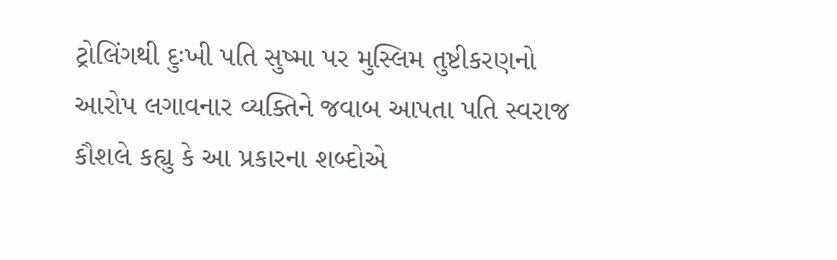ટ્રોલિંગથી દુઃખી પતિ સુષ્મા પર મુસ્લિમ તુષ્ટીકરણનો આરોપ લગાવનાર વ્યક્તિને જવાબ આપતા પતિ સ્વરાજ કૌશલે કહ્યુ કે આ પ્રકારના શબ્દોએ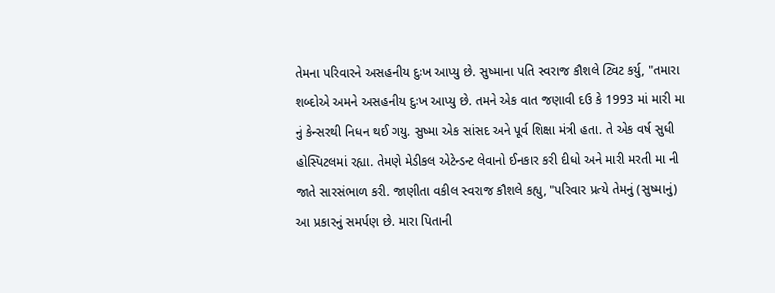તેમના પરિવારને અસહનીય દુઃખ આપ્યુ છે. સુષ્માના પતિ સ્વરાજ કૌશલે ટ્વિટ કર્યુ, "તમારા શબ્દોએ અમને અસહનીય દુઃખ આપ્યુ છે. તમને એક વાત જણાવી દઉ કે 1993 માં મારી મા નું કેન્સરથી નિધન થઈ ગયુ. સુષ્મા એક સાંસદ અને પૂર્વ શિક્ષા મંત્રી હતા. તે એક વર્ષ સુધી હોસ્પિટલમાં રહ્યા. તેમણે મેડીકલ એટેન્ડન્ટ લેવાનો ઈનકાર કરી દીધો અને મારી મરતી મા ની જાતે સારસંભાળ કરી. જાણીતા વકીલ સ્વરાજ કૌશલે કહ્યુ, "પરિવાર પ્રત્યે તેમનું (સુષ્માનું) આ પ્રકારનું સમર્પણ છે. મારા પિતાની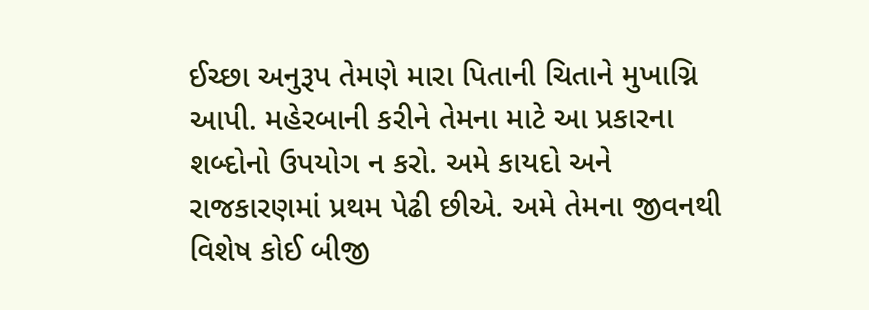ઈચ્છા અનુરૂપ તેમણે મારા પિતાની ચિતાને મુખાગ્નિ આપી. મહેરબાની કરીને તેમના માટે આ પ્રકારના શબ્દોનો ઉપયોગ ન કરો. અમે કાયદો અને રાજકારણમાં પ્રથમ પેઢી છીએ. અમે તેમના જીવનથી વિશેષ કોઈ બીજી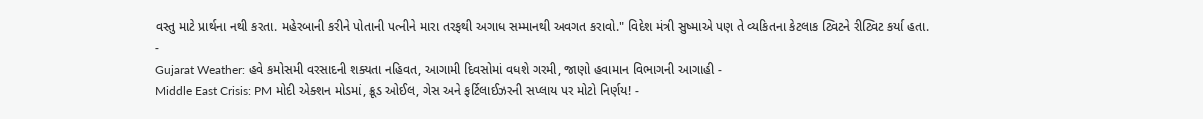વસ્તુ માટે પ્રાર્થના નથી કરતા. મહેરબાની કરીને પોતાની પત્નીને મારા તરફથી અગાધ સમ્માનથી અવગત કરાવો." વિદેશ મંત્રી સુષ્માએ પણ તે વ્યકિતના કેટલાક ટ્વિટને રીટ્વિટ કર્યા હતા.
-
Gujarat Weather: હવે કમોસમી વરસાદની શક્યતા નહિવત, આગામી દિવસોમાં વધશે ગરમી, જાણો હવામાન વિભાગની આગાહી -
Middle East Crisis: PM મોદી એક્શન મોડમાં, ક્રૂડ ઓઈલ, ગેસ અને ફર્ટિલાઈઝરની સપ્લાય પર મોટો નિર્ણય! -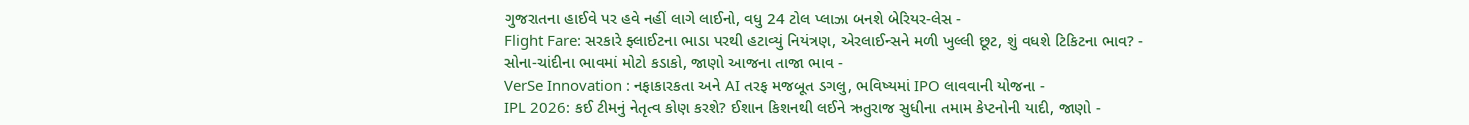ગુજરાતના હાઈવે પર હવે નહીં લાગે લાઈનો, વધુ 24 ટોલ પ્લાઝા બનશે બેરિયર-લેસ -
Flight Fare: સરકારે ફ્લાઈટના ભાડા પરથી હટાવ્યું નિયંત્રણ, એરલાઈન્સને મળી ખુલ્લી છૂટ, શું વધશે ટિકિટના ભાવ? -
સોના-ચાંદીના ભાવમાં મોટો કડાકો, જાણો આજના તાજા ભાવ -
VerSe Innovation : નફાકારકતા અને AI તરફ મજબૂત ડગલુ, ભવિષ્યમાં IPO લાવવાની યોજના -
IPL 2026: કઈ ટીમનું નેતૃત્વ કોણ કરશે? ઈશાન કિશનથી લઈને ઋતુરાજ સુધીના તમામ કેપ્ટનોની યાદી, જાણો -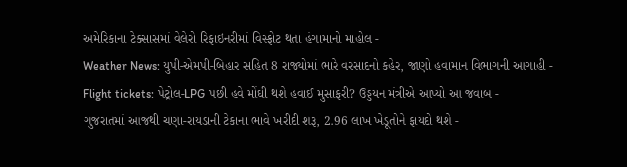અમેરિકાના ટેક્સાસમાં વેલેરો રિફાઇનરીમાં વિસ્ફોટ થતા હંગામાનો માહોલ -
Weather News: યુપી-એમપી-બિહાર સહિત 8 રાજ્યોમાં ભારે વરસાદનો કહેર, જાણો હવામાન વિભાગની આગાહી -
Flight tickets: પેટ્રોલ-LPG પછી હવે મોંઘી થશે હવાઈ મુસાફરી? ઉડ્ડયન મંત્રીએ આપ્યો આ જવાબ -
ગુજરાતમાં આજથી ચણા-રાયડાની ટેકાના ભાવે ખરીદી શરૂ, 2.96 લાખ ખેડૂતોને ફાયદો થશે -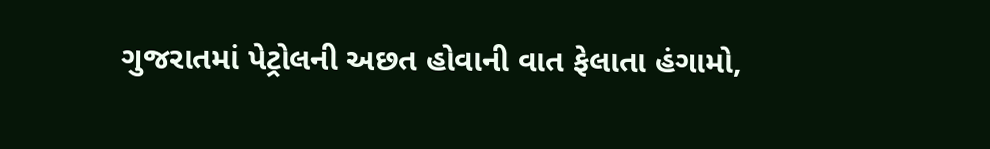ગુજરાતમાં પેટ્રોલની અછત હોવાની વાત ફેલાતા હંગામો,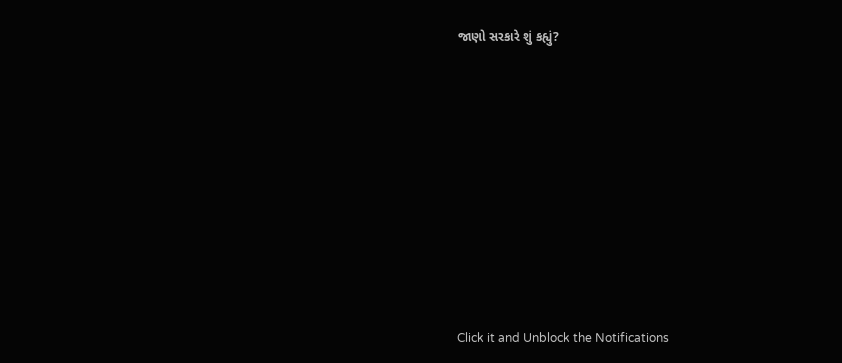જાણો સરકારે શું કહ્યું?










Click it and Unblock the Notifications